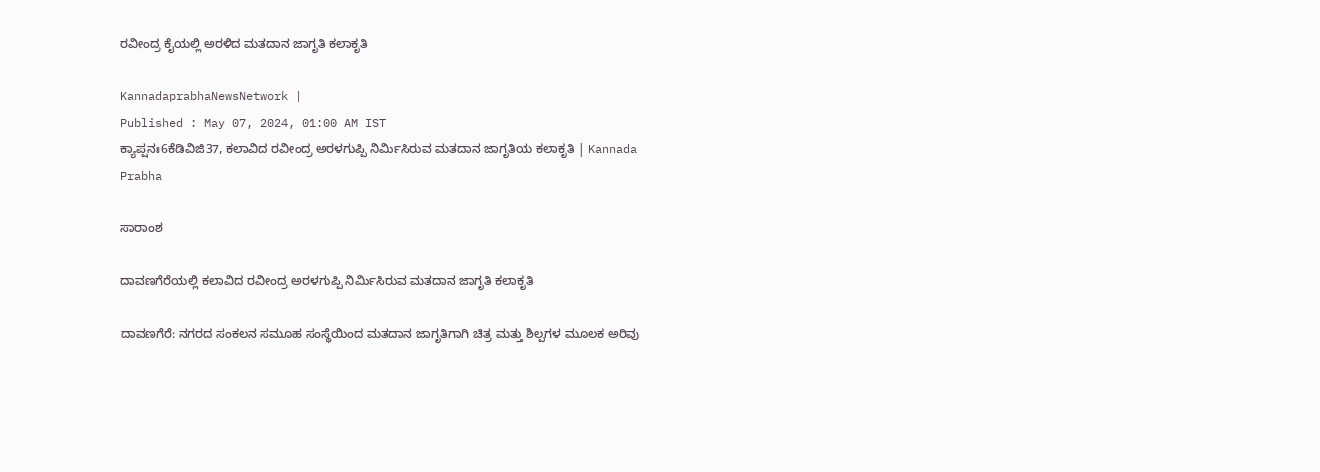ರವೀಂದ್ರ ಕೈಯಲ್ಲಿ ಅರಳಿದ ಮತದಾನ ಜಾಗೃತಿ ಕಲಾಕೃತಿ

KannadaprabhaNewsNetwork |
Published : May 07, 2024, 01:00 AM IST
ಕ್ಯಾಪ್ಷನಃ6ಕೆಡಿವಿಜಿ37, ಕಲಾವಿದ ರವೀಂದ್ರ ಅರಳಗುಪ್ಪಿ ನಿರ್ಮಿಸಿರುವ ಮತದಾನ ಜಾಗೃತಿಯ ಕಲಾಕೃತಿ | Kannada Prabha

ಸಾರಾಂಶ

ದಾವಣಗೆರೆಯಲ್ಲಿ ಕಲಾವಿದ ರವೀಂದ್ರ ಅರಳಗುಪ್ಪಿ ನಿರ್ಮಿಸಿರುವ ಮತದಾನ ಜಾಗೃತಿ ಕಲಾಕೃತಿ

ದಾವಣಗೆರೆ: ನಗರದ ಸಂಕಲನ ಸಮೂಹ ಸಂಸ್ಥೆಯಿಂದ ಮತದಾನ ಜಾಗೃತಿಗಾಗಿ ಚಿತ್ರ ಮತ್ತು ಶಿಲ್ಪಗಳ ಮೂಲಕ ಅರಿವು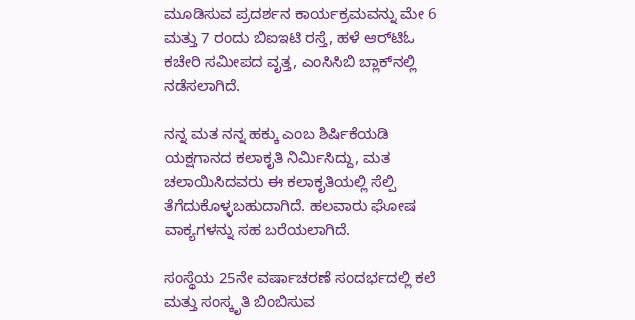ಮೂಡಿಸುವ ಪ್ರದರ್ಶನ ಕಾರ್ಯಕ್ರಮವನ್ನು ಮೇ 6 ಮತ್ತು 7 ರಂದು ಬಿಐಇಟಿ ರಸ್ತೆ, ಹಳೆ ಆರ್‌ಟಿಓ ಕಚೇರಿ ಸಮೀಪದ ವೃತ್ತ, ಎಂಸಿಸಿಬಿ ಬ್ಲಾಕ್‌ನಲ್ಲಿ ನಡೆಸಲಾಗಿದೆ.

ನನ್ನ ಮತ ನನ್ನ ಹಕ್ಕು ಎಂಬ ಶಿರ್ಷಿಕೆಯಡಿ ಯಕ್ಷಗಾನದ ಕಲಾಕೃತಿ ನಿರ್ಮಿಸಿದ್ದು, ಮತ ಚಲಾಯಿಸಿದವರು ಈ ಕಲಾಕೃತಿಯಲ್ಲಿ ಸೆಲ್ಪಿ ತೆಗೆದುಕೊಳ್ಳಬಹುದಾಗಿದೆ. ಹಲವಾರು ಘೋಷ ವಾಕ್ಯಗಳನ್ನು ಸಹ ಬರೆಯಲಾಗಿದೆ.

ಸಂಸ್ಥೆಯ 25ನೇ ವರ್ಷಾಚರಣೆ ಸಂದರ್ಭದಲ್ಲಿ ಕಲೆ ಮತ್ತು ಸಂಸ್ಕೃತಿ ಬಿಂಬಿಸುವ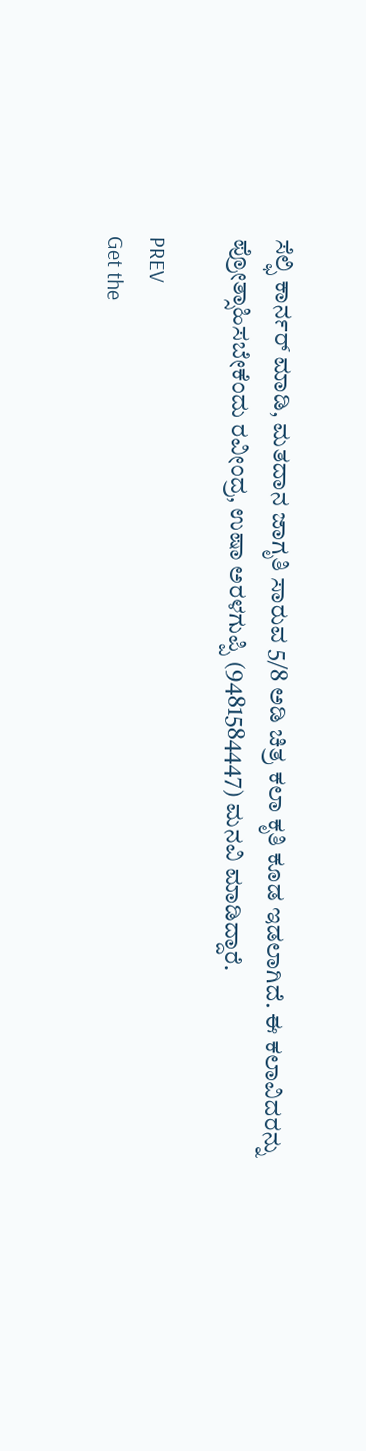ಸೆಲ್ಫಿ ಕಾರ್ನರ್ ಮಾಡಿ, ಮತದಾನ ಜಾಗೃತಿ ಸಾರುವ 5/8 ಅಡಿ ಚಿತ್ರ ಕಲಾ ಕೃತಿ ಕೂಡ ಇಡಲಾಗಿದೆ. ಈ ಕಲಾವಿದರನ್ನು ಪ್ರೋತ್ಸಾಹಿಸಬೇಕೆಂದು ರವೀಂದ್ರ, ಉಷಾ ಅರಳಗುಪ್ಪಿ (9481584447) ಮನವಿ ಮಾಡಿದ್ದಾರೆ.

PREV
Get the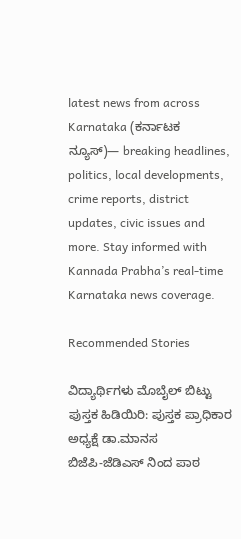latest news from across Karnataka (ಕರ್ನಾಟಕ ನ್ಯೂಸ್)— breaking headlines, politics, local developments, crime reports, district updates, civic issues and more. Stay informed with Kannada Prabha’s real‑time Karnataka news coverage.

Recommended Stories

ವಿದ್ಯಾರ್ಥಿಗಳು ಮೊಬೈಲ್ ಬಿಟ್ಟು ಪುಸ್ತಕ ಹಿಡಿಯಿರಿ: ಪುಸ್ತಕ ಪ್ರಾಧಿಕಾರ ಅಧ್ಯಕ್ಷೆ ಡಾ.ಮಾನಸ
ಬಿಜೆಪಿ-ಜೆಡಿಎಸ್ ನಿಂದ ಪಾಠ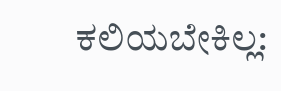ಕಲಿಯಬೇಕಿಲ್ಲ: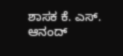ಶಾಸಕ ಕೆ. ಎಸ್. ಆನಂದ್